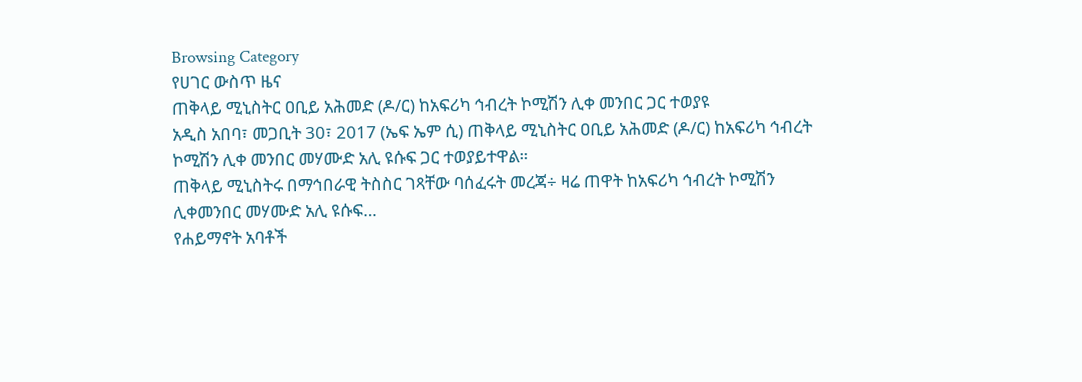Browsing Category
የሀገር ውስጥ ዜና
ጠቅላይ ሚኒስትር ዐቢይ አሕመድ (ዶ/ር) ከአፍሪካ ኅብረት ኮሚሽን ሊቀ መንበር ጋር ተወያዩ
አዲስ አበባ፣ መጋቢት 30፣ 2017 (ኤፍ ኤም ሲ) ጠቅላይ ሚኒስትር ዐቢይ አሕመድ (ዶ/ር) ከአፍሪካ ኅብረት ኮሚሽን ሊቀ መንበር መሃሙድ አሊ ዩሱፍ ጋር ተወያይተዋል።
ጠቅላይ ሚኒስትሩ በማኅበራዊ ትስስር ገጻቸው ባሰፈሩት መረጃ÷ ዛሬ ጠዋት ከአፍሪካ ኅብረት ኮሚሽን ሊቀመንበር መሃሙድ አሊ ዩሱፍ…
የሐይማኖት አባቶች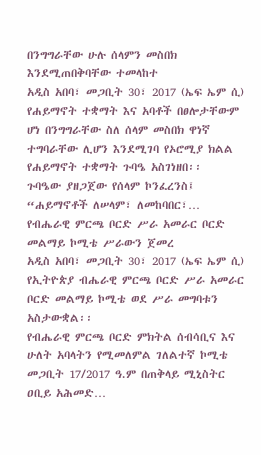በንግግራቸው ሁሉ ሰላምን መስበክ እንደሚጠበቅባቸው ተመላከተ
አዲስ አበባ፣ መጋቢት 30፣ 2017 (ኤፍ ኤም ሲ) የሐይማኖት ተቋማት እና አባቶች በፀሎታቸውም ሆነ በንግግራቸው ስለ ሰላም መስበክ ዋነኛ ተግባራቸው ሊሆን እንደሚገባ የኦሮሚያ ክልል የሐይማኖት ተቋማት ጉባዔ አስገነዘበ፡፡
ጉባዔው ያዘጋጀው የሰላም ኮንፈረንስ፤ “ሐይማኖቶች ለሠላም፣ ለመከባበር፣…
የብሔራዊ ምርጫ ቦርድ ሥራ አመራር ቦርድ መልማይ ኮሚቴ ሥራውን ጀመረ
አዲስ አበባ፣ መጋቢት 30፣ 2017 (ኤፍ ኤም ሲ) የኢትዮጵያ ብሔራዊ ምርጫ ቦርድ ሥራ አመራር ቦርድ መልማይ ኮሚቴ ወደ ሥራ መግባቱን አስታውቋል፡፡
የብሔራዊ ምርጫ ቦርድ ምክትል ሰብሳቢና እና ሁለት አባላትን የሚመለምል ገለልተኛ ኮሚቴ መጋቢት 17/2017 ዓ.ም በጠቅላይ ሚኒስትር ዐቢይ አሕመድ…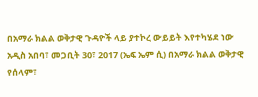በአማራ ክልል ወቅታዊ ጉዳዮች ላይ ያተኮረ ውይይት እየተካሄደ ነው
አዲስ አበባ፣ መጋቢት 30፣ 2017 (ኤፍ ኤም ሲ) በአማራ ክልል ወቅታዊ የሰላም፣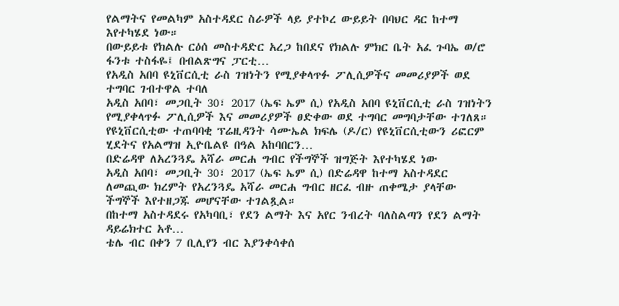የልማትና የመልካም አስተዳደር ስራዎች ላይ ያተኮረ ውይይት በባህር ዳር ከተማ እየተካሄደ ነው።
በውይይቱ የክልሉ ርዕሰ መስተዳድር አረጋ ከበደና የክልሉ ምክር ቤት አፈ ጉባኤ ወ/ሮ ፋንቱ ተስፋዬ፤ በብልጽግና ፓርቲ…
የአዲስ አበባ ዩኒቨርሲቲ ራስ ገዝነትን የሚያቀላጥፉ ፖሊሲዎችና መመሪያዎች ወደ ተግባር ገብተዋል ተባለ
አዲስ አበባ፣ መጋቢት 30፣ 2017 (ኤፍ ኤም ሲ) የአዲስ አበባ ዩኒቨርሲቲ ራስ ገዝነትን የሚያቀላጥፉ ፖሊሲዎች እና መመሪያዎች ፀድቀው ወደ ተግባር መግባታቸው ተገለጸ።
የዩኒቨርሲቲው ተጠባባቂ ፕሬዚዳንት ሳሙኤል ክፍሌ (ዶ/ር) የዩኒቨርሲቲውን ሪፎርም ሂደትና የአልማዝ ኢዮቤልዩ በዓል አከባበርን…
በድሬዳዋ ለአረንጓዴ አሻራ መርሐ ግብር የችግኞች ዝግጅት እየተካሄደ ነው
አዲስ አበባ፣ መጋቢት 30፣ 2017 (ኤፍ ኤም ሲ) በድሬዳዋ ከተማ አስተዳደር ለመጪው ክረምት የአረንጓዴ አሻራ መርሐ ግብር ዘርፈ ብዙ ጠቀሜታ ያላቸው ችግኞች እየተዘጋጁ መሆናቸው ተገልጿል።
በከተማ አስተዳደሩ የአካባቢ፣ የደን ልማት እና አየር ንብረት ባለስልጣን የደን ልማት ዳይሬክተር አቶ…
ቴሌ ብር በቀን 7 ቢሊየን ብር እያንቀሳቀሰ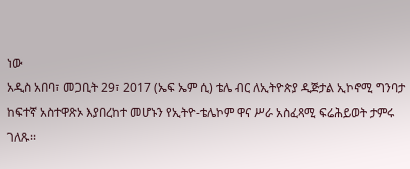ነው
አዲስ አበባ፣ መጋቢት 29፣ 2017 (ኤፍ ኤም ሲ) ቴሌ ብር ለኢትዮጵያ ዲጅታል ኢኮኖሚ ግንባታ ከፍተኛ አስተዋጽኦ እያበረከተ መሆኑን የኢትዮ-ቴሌኮም ዋና ሥራ አስፈጻሚ ፍሬሕይወት ታምሩ ገለጹ፡፡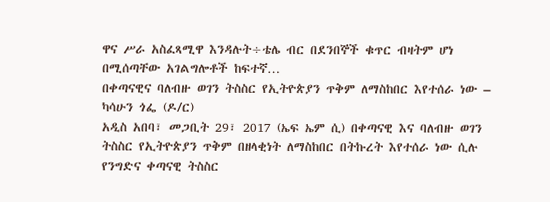ዋና ሥራ አስፈጻሚዋ እንዳሉት÷ቴሌ ብር በደንበኞች ቁጥር ብዛትም ሆነ በሚሰጣቸው አገልግሎቶች ከፍተኛ…
በቀጣናዊና ባለብዙ ወገን ትስስር የኢትዮጵያን ጥቅም ለማስከበር እየተሰራ ነው – ካሳሁን ጎፌ (ዶ/ር)
አዲስ አበባ፣ መጋቢት 29፣ 2017 (ኤፍ ኤም ሲ) በቀጣናዊ እና ባለብዙ ወገን ትስስር የኢትዮጵያን ጥቅም በዘላቂነት ለማስከበር በትኩረት እየተሰራ ነው ሲሉ የንግድና ቀጣናዊ ትስስር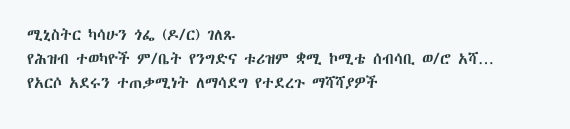ሚኒስትር ካሳሁን ጎፌ (ዶ/ር) ገለጹ
የሕዝብ ተወካዮች ም/ቤት የንግድና ቱሪዝም ቋሚ ኮሚቴ ሰብሳቢ ወ/ሮ አሻ…
የአርሶ አደሩን ተጠቃሚነት ለማሳደግ የተደረጉ ማሻሻያዎች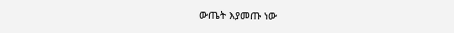ውጤት እያመጡ ነው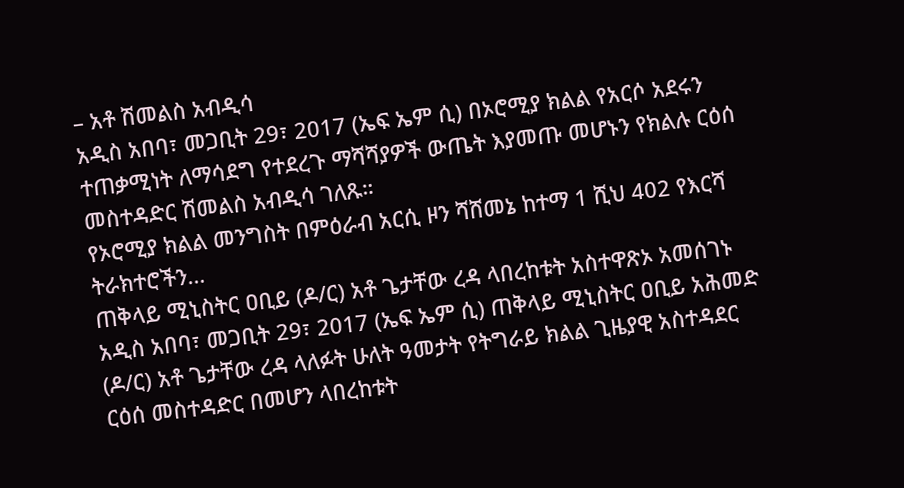– አቶ ሽመልስ አብዲሳ
አዲስ አበባ፣ መጋቢት 29፣ 2017 (ኤፍ ኤም ሲ) በኦሮሚያ ክልል የአርሶ አደሩን ተጠቃሚነት ለማሳደግ የተደረጉ ማሻሻያዎች ውጤት እያመጡ መሆኑን የክልሉ ርዕሰ መስተዳድር ሽመልስ አብዲሳ ገለጹ።
የኦሮሚያ ክልል መንግስት በምዕራብ አርሲ ዞን ሻሸመኔ ከተማ 1 ሺህ 402 የእርሻ ትራክተሮችን…
ጠቅላይ ሚኒስትር ዐቢይ (ዶ/ር) አቶ ጌታቸው ረዳ ላበረከቱት አስተዋጽኦ አመሰገኑ
አዲስ አበባ፣ መጋቢት 29፣ 2017 (ኤፍ ኤም ሲ) ጠቅላይ ሚኒስትር ዐቢይ አሕመድ (ዶ/ር) አቶ ጌታቸው ረዳ ላለፉት ሁለት ዓመታት የትግራይ ክልል ጊዜያዊ አስተዳደር ርዕሰ መስተዳድር በመሆን ላበረከቱት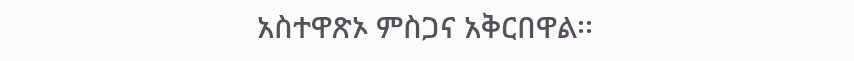አስተዋጽኦ ምስጋና አቅርበዋል፡፡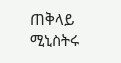ጠቅላይ ሚኒስትሩ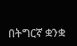በትግርኛ ቋንቋ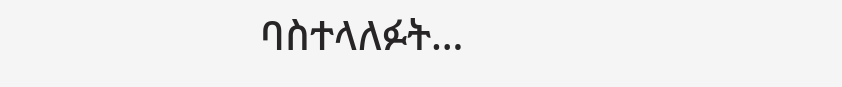ባስተላለፉት…